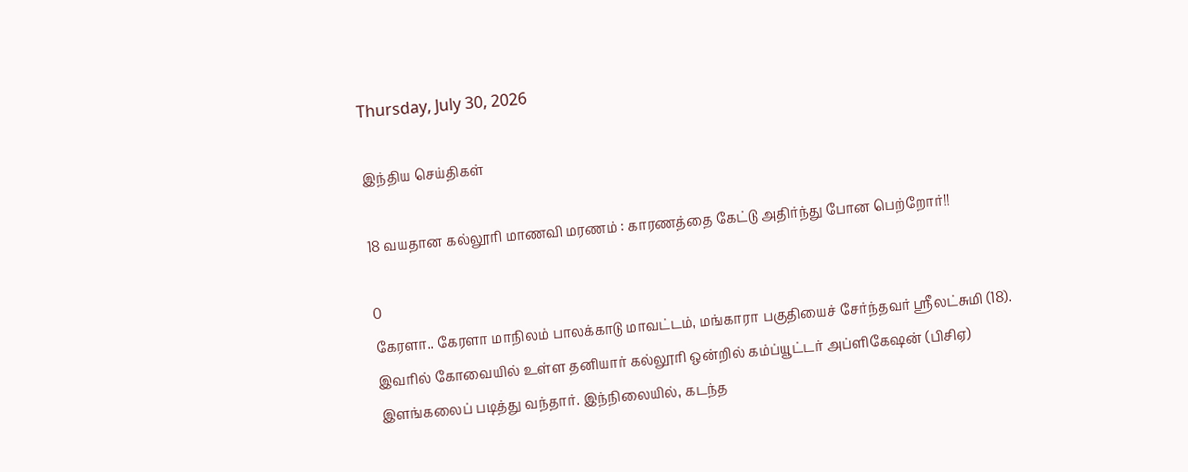Thursday, July 30, 2026

இந்திய செய்திகள்

18 வயதான கல்லூரி மாணவி மரணம் : காரணத்தை கேட்டு அதிர்ந்து போன பெற்றோர்!!

0
கேரளா.. கேரளா மாநிலம் பாலக்காடு மாவட்டம், மங்காரா பகுதியைச் சேர்ந்தவர் ஸ்ரீலட்சுமி (18). இவரில் கோவையில் உள்ள தனியார் கல்லூரி ஒன்றில் கம்ப்யூட்டர் அப்ளிகேஷன் (பிசிஏ) இளங்கலைப் படித்து வந்தார். இந்நிலையில், கடந்த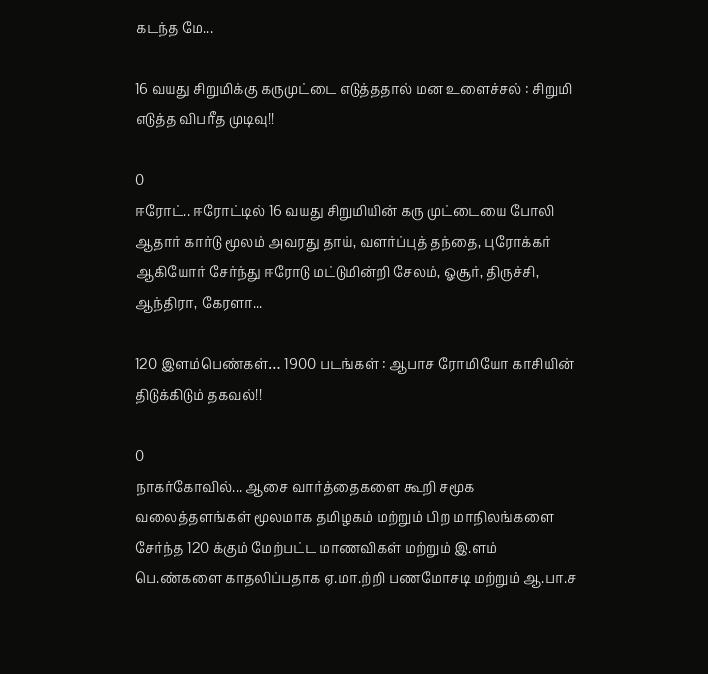கடந்த மே...

16 வயது சிறுமிக்கு கருமுட்டை எடுத்ததால் மன உளைச்சல் : சிறுமி எடுத்த விபரீத முடிவு!!

0
ஈரோட்.. ஈரோட்டில் 16 வயது சிறுமியின் கரு முட்டையை போலி ஆதார் கார்டு மூலம் அவரது தாய், வளர்ப்புத் தந்தை, புரோக்கர் ஆகியோர் சேர்ந்து ஈரோடு மட்டுமின்றி சேலம், ஓசூர், திருச்சி, ஆந்திரா, கேரளா...

120 இளம்பெண்கள்… 1900 படங்கள் : ஆபாச ரோமியோ காசியின் திடுக்கிடும் தகவல்!!

0
நாகர்கோவில்... ஆசை வார்த்தைகளை கூறி சமூக வலைத்தளங்கள் மூலமாக தமிழகம் மற்றும் பிற மாநிலங்களை சேர்ந்த 120 க்கும் மேற்பட்ட மாணவிகள் மற்றும் இ.ளம் பெ.ண்களை காதலிப்பதாக ஏ.மா.ற்றி பணமோசடி மற்றும் ஆ.பா.ச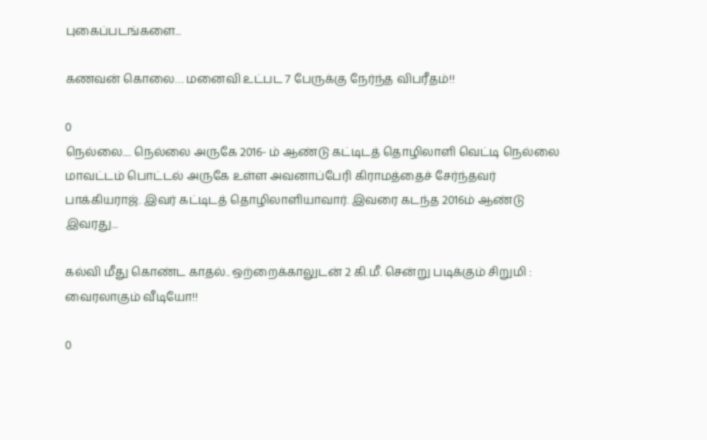புகைப்படங்களை...

கணவன் கொலை… மனைவி உட்பட 7 பேருக்கு நேர்ந்த விபரீதம்!!

0
நெல்லை.... நெல்லை அருகே 2016- ம் ஆண்டு கட்டிடத் தொழிலாளி வெட்டி நெல்லை மாவட்டம் பொட்டல் அருகே உள்ள அவனாப்பேரி கிராமத்தைச் சேர்ந்தவர் பாக்கியராஜ். இவர் கட்டிடத் தொழிலாளியாவார். இவரை கடந்த 2016ம் ஆண்டு இவரது...

கல்வி மீது கொண்ட காதல்.. ஒற்றைக்காலுடன் 2 கி.மீ. சென்று படிக்கும் சிறுமி : வைரலாகும் வீடியோ!!

0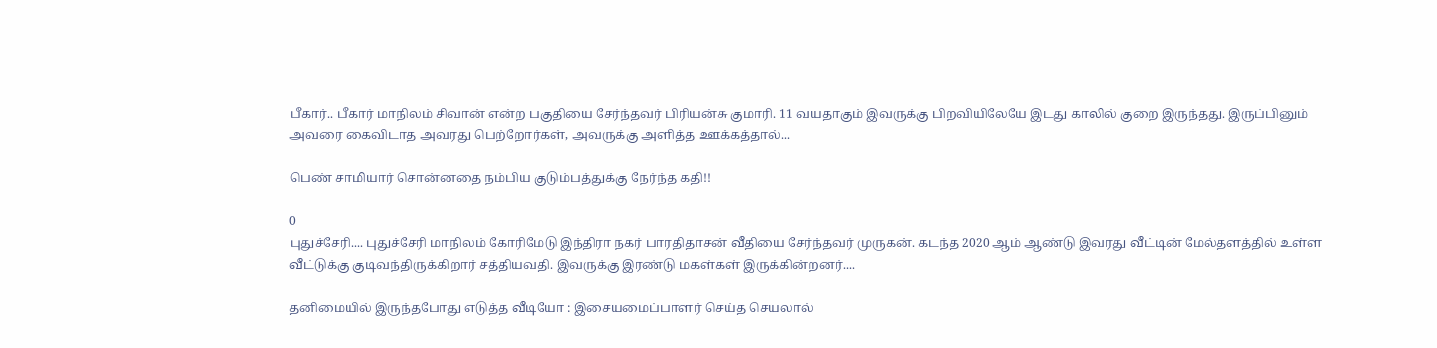பீகார்.. பீகார் மாநிலம் சிவான் என்ற பகுதியை சேர்ந்தவர் பிரியன்சு குமாரி. 11 வயதாகும் இவருக்கு பிறவியிலேயே இடது காலில் குறை இருந்தது. இருப்பினும் அவரை கைவிடாத அவரது பெற்றோர்கள், அவருக்கு அளித்த ஊக்கத்தால்...

பெண் சாமியார் சொன்னதை நம்பிய குடும்பத்துக்கு நேர்ந்த கதி!!

0
புதுச்சேரி.... புதுச்சேரி மாநிலம் கோரிமேடு இந்திரா நகர் பாரதிதாசன் வீதியை சேர்ந்தவர் முருகன். கடந்த 2020 ஆம் ஆண்டு இவரது வீட்டின் மேல்தளத்தில் உள்ள வீட்டுக்கு குடிவந்திருக்கிறார் சத்தியவதி. இவருக்கு இரண்டு மகள்கள் இருக்கின்றனர்....

தனிமையில் இருந்தபோது எடுத்த வீடியோ : இசையமைப்பாளர் செய்த செயலால்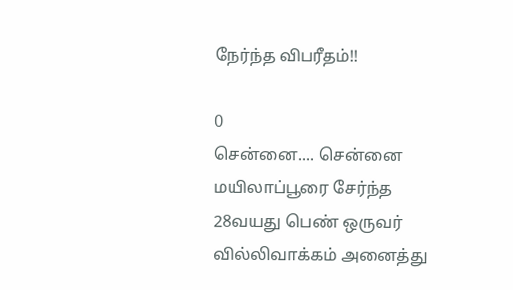நேர்ந்த விபரீதம்!!

0
சென்னை.... சென்னை மயிலாப்பூரை சேர்ந்த 28வயது பெண் ஒருவர் வில்லிவாக்கம் அனைத்து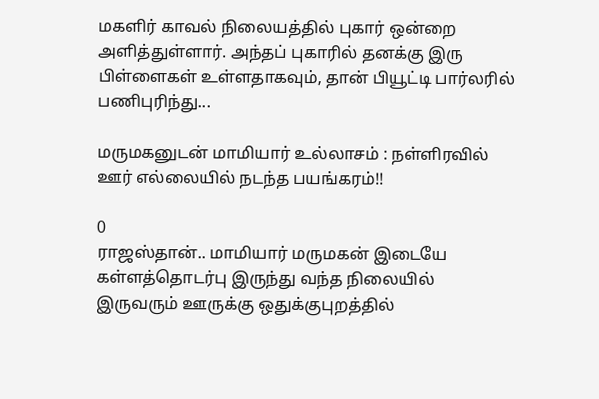மகளிர் காவல் நிலையத்தில் புகார் ஒன்றை அளித்துள்ளார். அந்தப் புகாரில் தனக்கு இரு பிள்ளைகள் உள்ளதாகவும், தான் பியூட்டி பார்லரில் பணிபுரிந்து...

மருமகனுடன் மாமியார் உல்லாசம் : நள்ளிரவில் ஊர் எல்லையில் நடந்த பயங்கரம்!!

0
ராஜஸ்தான்.. மாமியார் மருமகன் இடையே கள்ளத்தொடர்பு இருந்து வந்த நிலையில் இருவரும் ஊருக்கு ஒதுக்குபுறத்தில்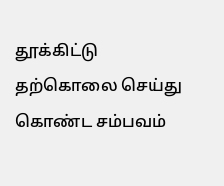தூக்கிட்டு தற்கொலை செய்து கொண்ட சம்பவம்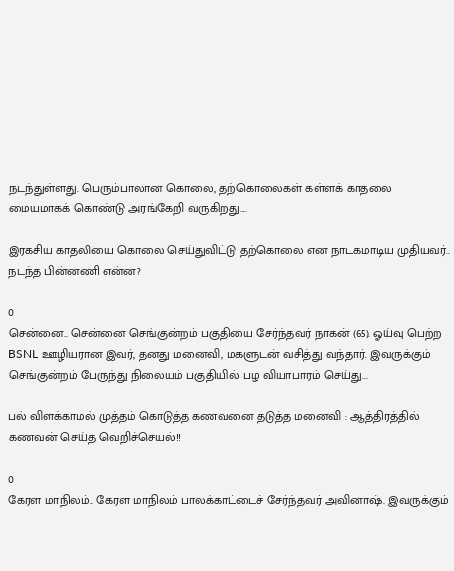நடந்துள்ளது. பெரும்பாலான கொலை, தற்கொலைகள் கள்ளக் காதலை மையமாகக் கொண்டு அரங்கேறி வருகிறது....

இரகசிய காதலியை கொலை செய்துவிட்டு தற்கொலை என நாடகமாடிய முதியவர்.. நடந்த பின்னணி என்ன?

0
சென்னை.. சென்னை செங்குன்றம் பகுதியை சேர்ந்தவர் நாகன் (65). ஓய்வு பெற்ற BSNL ஊழியரான இவர், தனது மனைவி, மகளுடன் வசித்து வந்தார். இவருக்கும் செங்குன்றம் பேருந்து நிலையம் பகுதியில் பழ வியாபாரம் செய்து...

பல் விளக்காமல் முத்தம் கொடுத்த கணவனை தடுத்த மனைவி : ஆத்திரத்தில் கணவன் செய்த வெறிச்செயல்!!

0
கேரள மாநிலம்.. கேரள மாநிலம் பாலக்காட்டைச் சேர்ந்தவர் அவினாஷ். இவருக்கும்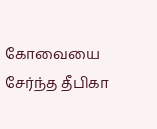கோவையை சேர்ந்த தீபிகா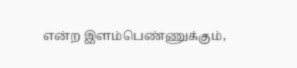என்ற இளம்பெண்ணுக்கும்,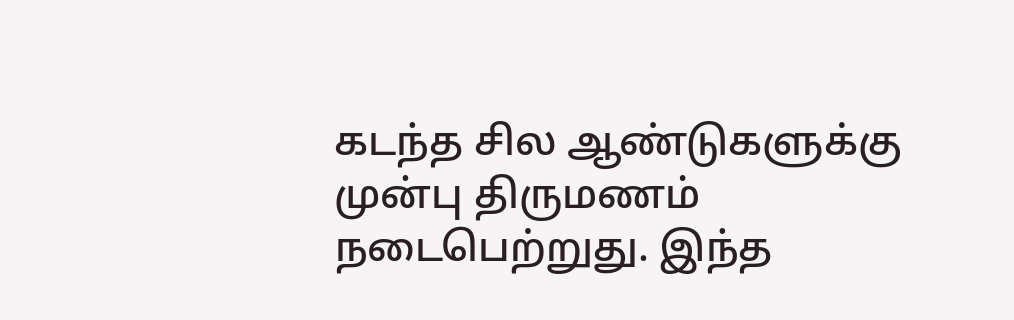கடந்த சில ஆண்டுகளுக்கு முன்பு திருமணம் நடைபெற்றுது. இந்த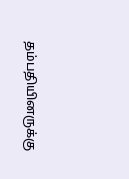தம்பதியினருக்கு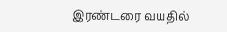இரண்டரை வயதில்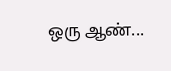ஒரு ஆண்...